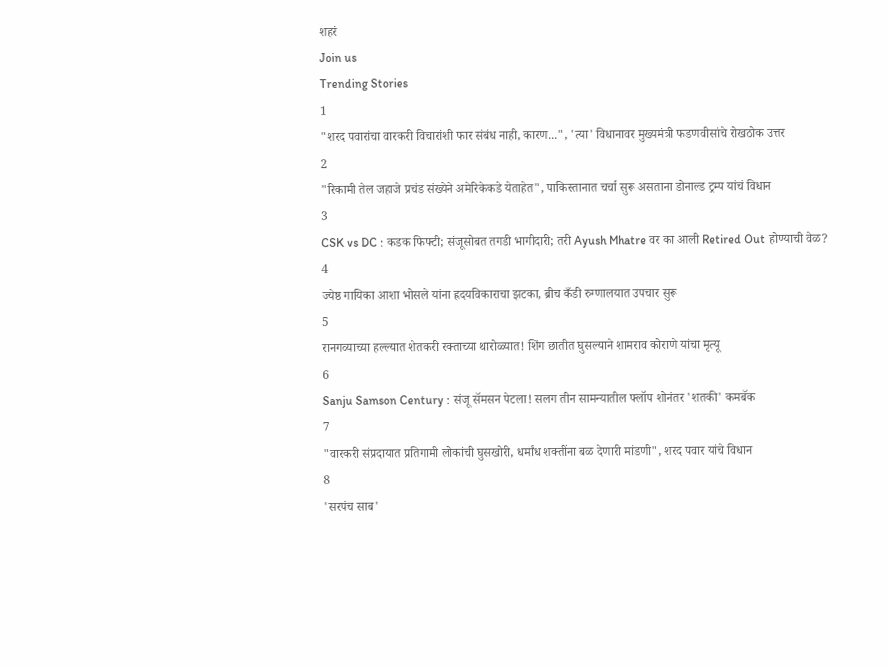शहरं
Join us
Trending Stories
1
"शरद पवारांचा वारकरी विचारांशी फार संबंध नाही, कारण...", 'त्या' विधानावर मुख्यमंत्री फडणवीसांचे रोखठोक उत्तर
2
"रिकामी तेल जहाजे प्रचंड संख्येने अमेरिकेकडे येताहेत", पाकिस्तानात चर्चा सुरू असताना डोनाल्ड ट्रम्प यांचं विधान
3
CSK vs DC : कडक फिफ्टी; संजूसोबत तगडी भागीदारी; तरी Ayush Mhatre वर का आली Retired Out होण्याची वेळ?
4
ज्येष्ठ गायिका आशा भोसले यांना ह्रदयविकाराचा झटका, ब्रीच कँडी रुग्णालयात उपचार सुरू
5
रानगव्याच्या हल्ल्यात शेतकरी रक्ताच्या थारोळ्यात! शिंग छातीत घुसल्याने शामराव कोराणे यांचा मृत्यू
6
Sanju Samson Century : संजू सॅमसन पेटला! सलग तीन सामन्यातील फ्लॉप शोनंतर 'शतकी' कमबॅक
7
"वारकरी संप्रदायात प्रतिगामी लोकांची घुसखोरी, धर्मांध शक्तींना बळ देणारी मांडणी", शरद पवार यांचे विधान
8
'सरपंच साब'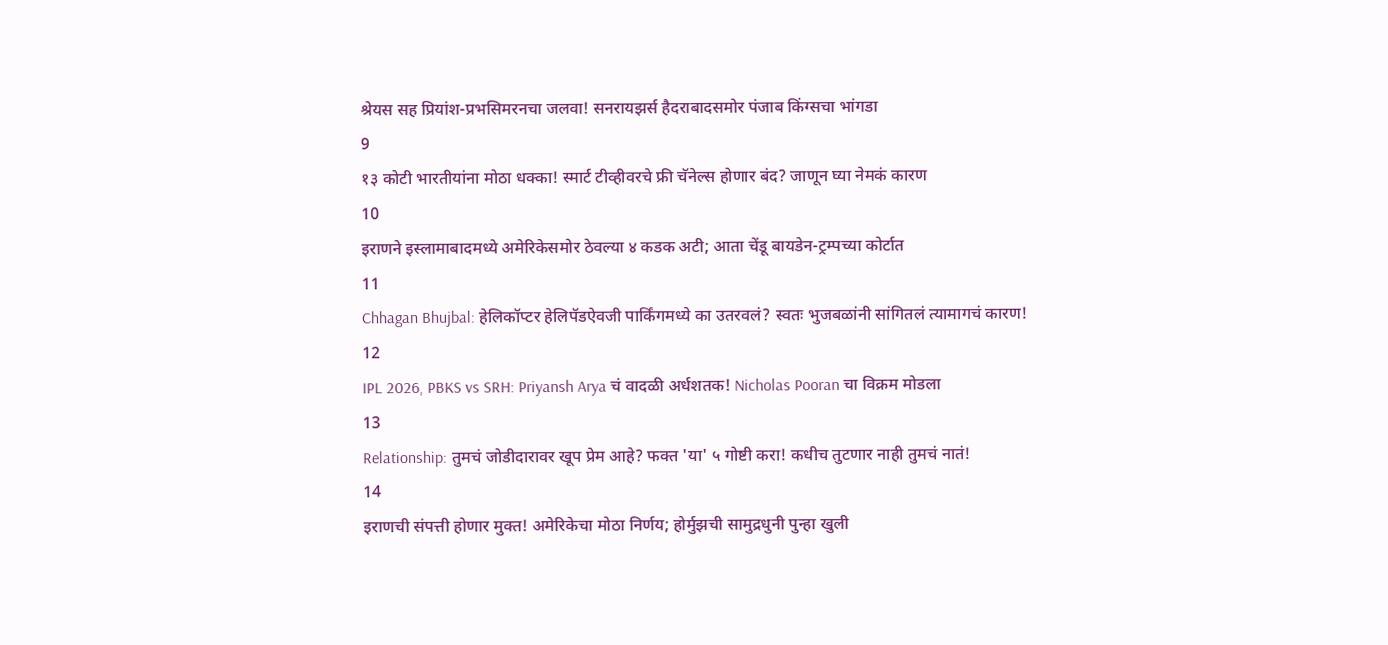श्रेयस सह प्रियांश-प्रभसिमरनचा जलवा! सनरायझर्स हैदराबादसमोर पंजाब किंग्सचा भांगडा
9
१३ कोटी भारतीयांना मोठा धक्का! स्मार्ट टीव्हीवरचे फ्री चॅनेल्स होणार बंद? जाणून घ्या नेमकं कारण
10
इराणने इस्लामाबादमध्ये अमेरिकेसमोर ठेवल्या ४ कडक अटी; आता चेंडू बायडेन-ट्रम्पच्या कोर्टात
11
Chhagan Bhujbal: हेलिकॉप्टर हेलिपॅडऐवजी पार्किंगमध्ये का उतरवलं? स्वतः भुजबळांनी सांगितलं त्यामागचं कारण!
12
IPL 2026, PBKS vs SRH: Priyansh Arya चं वादळी अर्धशतक! Nicholas Pooran चा विक्रम मोडला
13
Relationship: तुमचं जोडीदारावर खूप प्रेम आहे? फक्त 'या' ५ गोष्टी करा! कधीच तुटणार नाही तुमचं नातं!
14
इराणची संपत्ती होणार मुक्त! अमेरिकेचा मोठा निर्णय; होर्मुझची सामुद्रधुनी पुन्हा खुली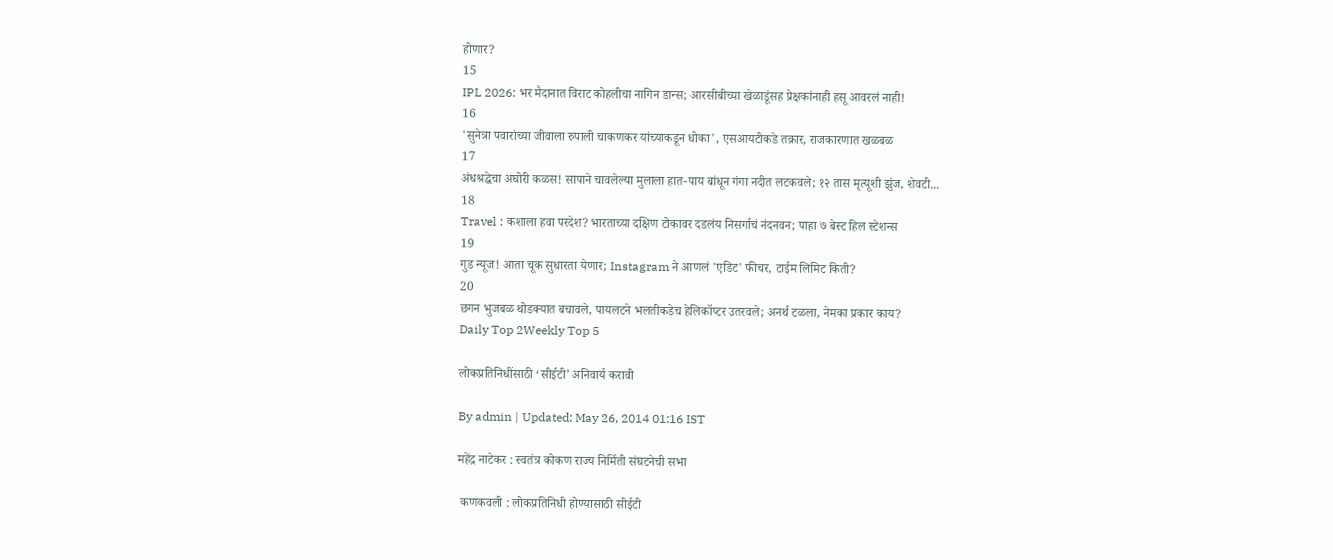होणार?
15
IPL 2026: भर मैदानात विराट कोहलीचा नागिन डान्स; आरसीबीच्या खेळाडूंसह प्रेक्षकांनाही हसू आवरलं नाही!
16
'सुनेत्रा पवारांच्या जीवाला रुपाली चाकणकर यांच्याकडून धोका', एसआयटीकडे तक्रार, राजकारणात खळबळ
17
अंधश्रद्धेचा अघोरी कळस! सापाने चावलेल्या मुलाला हात-पाय बांधून गंगा नदीत लटकवले; १२ तास मृत्यूशी झुंज, शेवटी...
18
Travel : कशाला हवा परदेश? भारताच्या दक्षिण टोकावर दडलंय निसर्गाचं नंदनवन; पाहा ७ बेस्ट हिल स्टेशन्स
19
गुड न्यूज! आता चूक सुधारता येणार; Instagram ने आणलं 'एडिट' फीचर, टाईम लिमिट किती?
20
छगन भुजबळ थोडक्यात बचावले, पायलटने भलतीकडेच हेलिकॉप्टर उतरवले; अनर्थ टळला, नेमका प्रकार काय?
Daily Top 2Weekly Top 5

लोकप्रतिनिधींसाठी ‘सीईटी’ अनिवार्य करावी

By admin | Updated: May 26, 2014 01:16 IST

महेंद्र नाटेकर : स्वतंत्र कोकण राज्य निर्मिती संघटनेची सभा

 कणकवली : लोकप्रतिनिधी होण्यासाठी सीईटी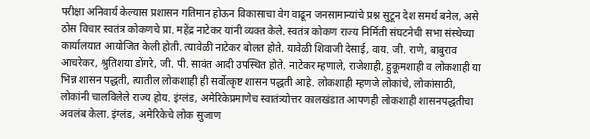परीक्षा अनिवार्य केल्यास प्रशासन गतिमान होऊन विकासाचा वेग वाढून जनसामान्यांचे प्रश्न सुटून देश समर्थ बनेल, असे ठोस विचार स्वतंत्र कोकणचे प्रा. महेंद्र नाटेकर यांनी व्यक्त केले. स्वतंत्र कोकण राज्य निर्मिती संघटनेची सभा संस्थेच्या कार्यालयात आयोजित केली होती. त्यावेळी नाटेकर बोलत होते. यावेळी शिवाजी देसाई, वाय. जी. राणे, बाबुराव आचरेकर, श्रुतिशया डोंगरे, जी. पी. सावंत आदी उपस्थित होते. नाटेकर म्हणाले, राजेशाही, हुकूमशाही व लोकशाही या भिन्न शासन पद्धती, त्यातील लोकशाही ही सर्वोत्कृष्ट शासन पद्धती आहे. लोकशाही म्हणजे लोकांचे, लोकांसाठी, लोकांनी चालविलेले राज्य होय. इंग्लंड, अमेरिकेप्रमाणेच स्वातंत्र्योत्तर कालखंडात आपणही लोकशाही शासनपद्धतीचा अवलंब केला. इंग्लंड, अमेरिकेचे लोक सुजाण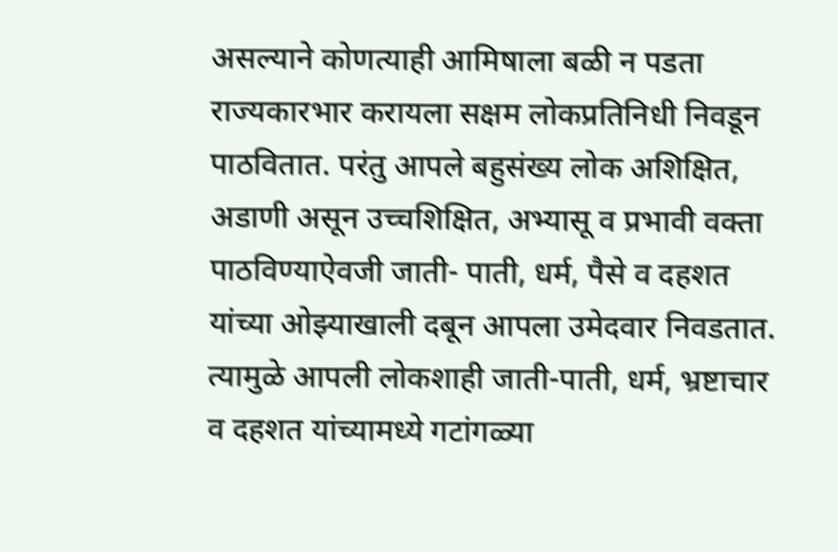असल्याने कोणत्याही आमिषाला बळी न पडता राज्यकारभार करायला सक्षम लोकप्रतिनिधी निवडून पाठवितात. परंतु आपले बहुसंख्य लोक अशिक्षित, अडाणी असून उच्चशिक्षित, अभ्यासू व प्रभावी वक्ता पाठविण्याऐवजी जाती- पाती, धर्म, पैसे व दहशत यांच्या ओझ्याखाली दबून आपला उमेदवार निवडतात. त्यामुळे आपली लोकशाही जाती-पाती, धर्म, भ्रष्टाचार व दहशत यांच्यामध्ये गटांगळ्या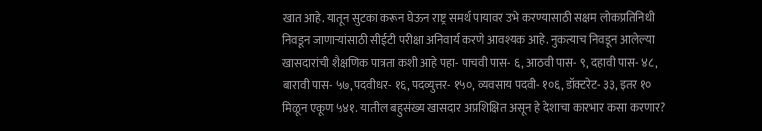खात आहे. यातून सुटका करून घेऊन राष्ट्र समर्थ पायावर उभे करण्यासाठी सक्षम लोकप्रतिनिधी निवडून जाणार्‍यांसाठी सीईटी परीक्षा अनिवार्य करणे आवश्यक आहे. नुकत्याच निवडून आलेल्या खासदारांची शैक्षणिक पात्रता कशी आहे पहा- पाचवी पास- ६, आठवी पास- ९, दहावी पास- ४८, बारावी पास- ५७, पदवीधर- १६, पदव्युत्तर- १५०, व्यवसाय पदवी- १०६, डॉक्टरेट- ३३, इतर १० मिळून एकूण ५४१. यातील बहुसंख्य खासदार अप्रशिक्षित असून हे देशाचा कारभार कसा करणार?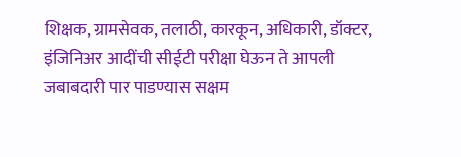शिक्षक, ग्रामसेवक, तलाठी, कारकून, अधिकारी, डॉक्टर, इंजिनिअर आदींची सीईटी परीक्षा घेऊन ते आपली जबाबदारी पार पाडण्यास सक्षम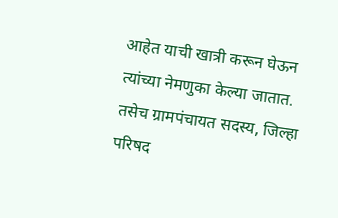आहेत याची खात्री करून घेऊन त्यांच्या नेमणुका केल्या जातात. तसेच ग्रामपंचायत सदस्य, जिल्हा परिषद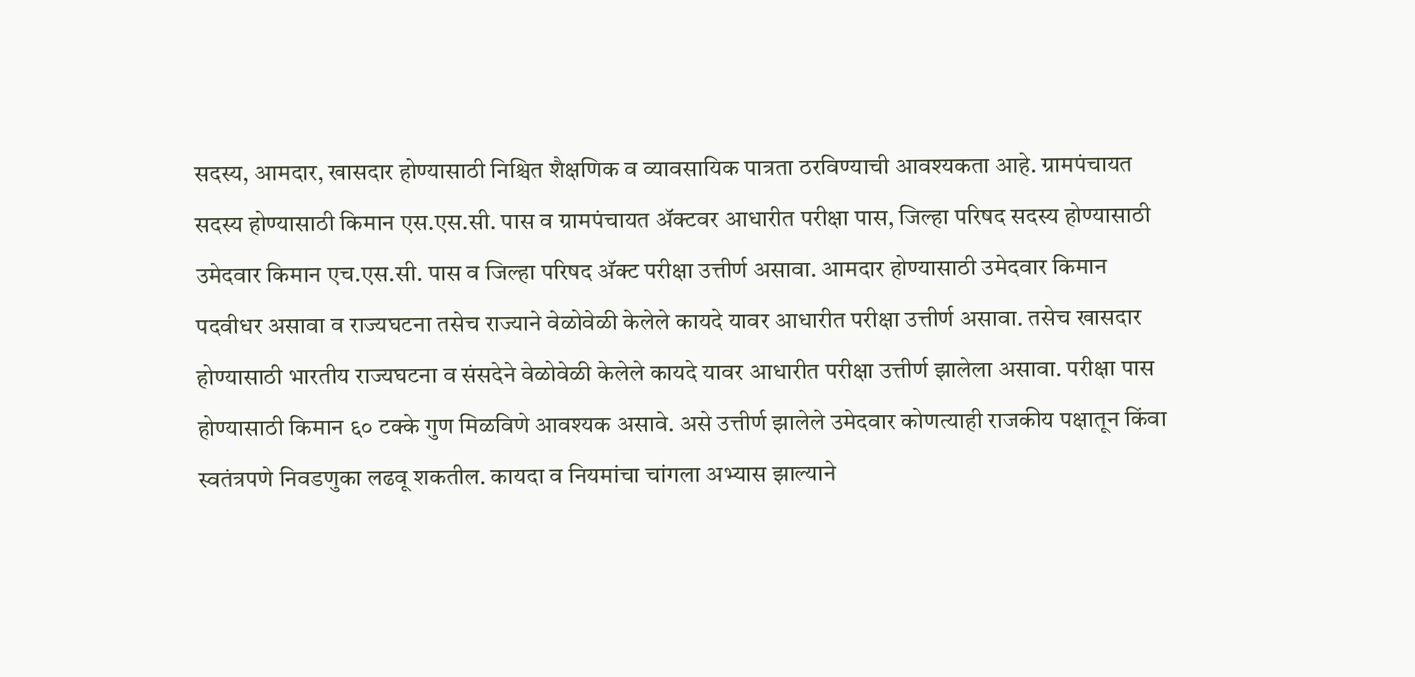सदस्य, आमदार, खासदार होण्यासाठी निश्चित शैक्षणिक व व्यावसायिक पात्रता ठरविण्याची आवश्यकता आहे. ग्रामपंचायत सदस्य होण्यासाठी किमान एस.एस.सी. पास व ग्रामपंचायत अ‍ॅक्टवर आधारीत परीक्षा पास, जिल्हा परिषद सदस्य होण्यासाठी उमेदवार किमान एच.एस.सी. पास व जिल्हा परिषद अ‍ॅक्ट परीक्षा उत्तीर्ण असावा. आमदार होण्यासाठी उमेदवार किमान पदवीधर असावा व राज्यघटना तसेच राज्याने वेळोवेळी केलेले कायदे यावर आधारीत परीक्षा उत्तीर्ण असावा. तसेच खासदार होण्यासाठी भारतीय राज्यघटना व संसदेने वेळोवेळी केलेले कायदे यावर आधारीत परीक्षा उत्तीर्ण झालेला असावा. परीक्षा पास होण्यासाठी किमान ६० टक्के गुण मिळविणे आवश्यक असावे. असे उत्तीर्ण झालेले उमेदवार कोणत्याही राजकीय पक्षातून किंवा स्वतंत्रपणे निवडणुका लढवू शकतील. कायदा व नियमांचा चांगला अभ्यास झाल्याने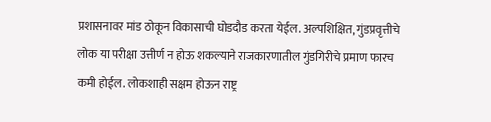प्रशासनावर मांड ठोकून विकासाची घोडदौड करता येईल. अल्पशिक्षित, गुंडप्रवृत्तीचे लोक या परीक्षा उत्तीर्ण न होऊ शकल्याने राजकारणातील गुंडगिरीचे प्रमाण फारच कमी होईल. लोकशाही सक्षम होऊन राष्ट्र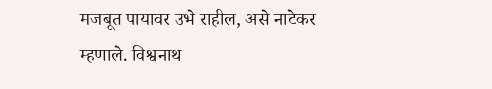मजबूत पायावर उभे राहील, असे नाटेकर म्हणाले. विश्वनाथ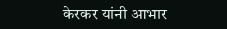केरकर यांनी आभार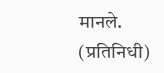मानले. (प्रतिनिधी)